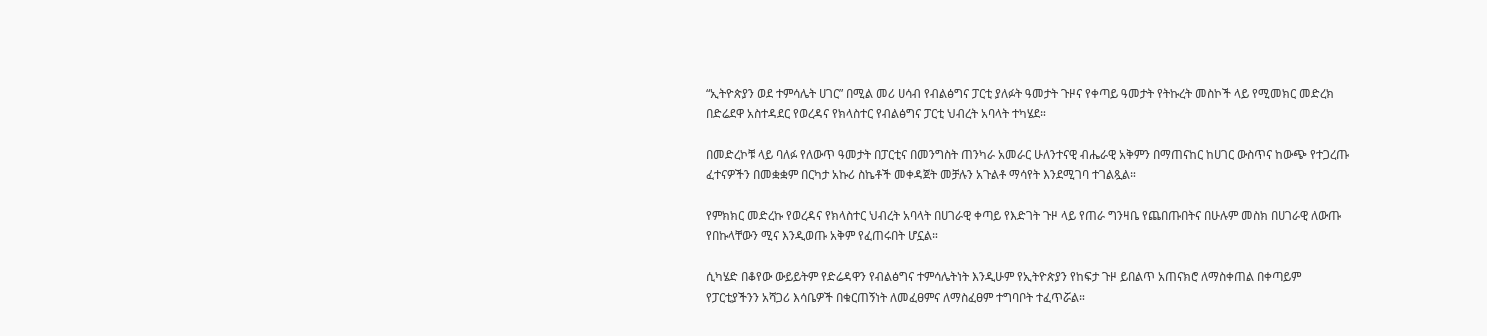“ኢትዮጵያን ወደ ተምሳሌት ሀገር” በሚል መሪ ሀሳብ የብልፅግና ፓርቲ ያለፉት ዓመታት ጉዞና የቀጣይ ዓመታት የትኩረት መስኮች ላይ የሚመክር መድረክ በድሬደዋ አስተዳደር የወረዳና የክላስተር የብልፅግና ፓርቲ ህብረት አባላት ተካሄደ።

በመድረኮቹ ላይ ባለፉ የለውጥ ዓመታት በፓርቲና በመንግስት ጠንካራ አመራር ሁለንተናዊ ብሔራዊ አቅምን በማጠናከር ከሀገር ውስጥና ከውጭ የተጋረጡ ፈተናዎችን በመቋቋም በርካታ አኩሪ ስኬቶች መቀዳጀት መቻሉን አጉልቶ ማሳየት እንደሚገባ ተገልጿል።

የምክክር መድረኩ የወረዳና የክላስተር ህብረት አባላት በሀገራዊ ቀጣይ የእድገት ጉዞ ላይ የጠራ ግንዛቤ የጨበጡበትና በሁሉም መስክ በሀገራዊ ለውጡ የበኩላቸውን ሚና እንዲወጡ አቅም የፈጠሩበት ሆኗል።

ሲካሄድ በቆየው ውይይትም የድሬዳዋን የብልፅግና ተምሳሌትነት እንዲሁም የኢትዮጵያን የከፍታ ጉዞ ይበልጥ አጠናክሮ ለማስቀጠል በቀጣይም የፓርቲያችንን አሻጋሪ እሳቤዎች በቁርጠኝነት ለመፈፀምና ለማስፈፀም ተግባቦት ተፈጥሯል።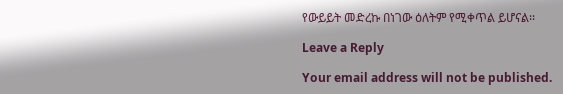የውይይት መድረኩ በነገው ዕለትም የሚቀጥል ይሆናል፡፡

Leave a Reply

Your email address will not be published.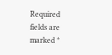Required fields are marked *